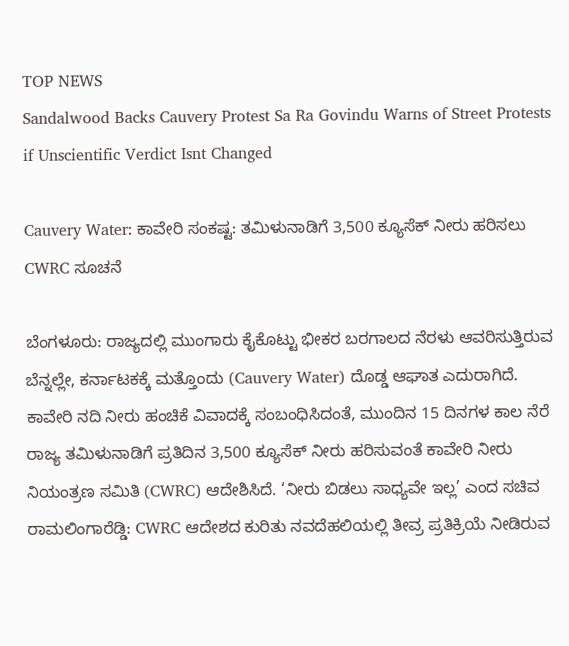TOP NEWS
Sandalwood Backs Cauvery Protest Sa Ra Govindu Warns of Street Protests if Unscientific Verdict Isnt Changed

Cauvery Water: ಕಾವೇರಿ ಸಂಕಷ್ಟ: ತಮಿಳುನಾಡಿಗೆ 3,500 ಕ್ಯೂಸೆಕ್ ನೀರು ಹರಿಸಲು CWRC ಸೂಚನೆ

ಬೆಂಗಳೂರು: ರಾಜ್ಯದಲ್ಲಿ ಮುಂಗಾರು ಕೈಕೊಟ್ಟು ಭೀಕರ ಬರಗಾಲದ ನೆರಳು ಆವರಿಸುತ್ತಿರುವ ಬೆನ್ನಲ್ಲೇ, ಕರ್ನಾಟಕಕ್ಕೆ ಮತ್ತೊಂದು (Cauvery Water) ದೊಡ್ಡ ಆಘಾತ ಎದುರಾಗಿದೆ. ಕಾವೇರಿ ನದಿ ನೀರು ಹಂಚಿಕೆ ವಿವಾದಕ್ಕೆ ಸಂಬಂಧಿಸಿದಂತೆ, ಮುಂದಿನ 15 ದಿನಗಳ ಕಾಲ ನೆರೆ ರಾಜ್ಯ ತಮಿಳುನಾಡಿಗೆ ಪ್ರತಿದಿನ 3,500 ಕ್ಯೂಸೆಕ್ ನೀರು ಹರಿಸುವಂತೆ ಕಾವೇರಿ ನೀರು ನಿಯಂತ್ರಣ ಸಮಿತಿ (CWRC) ಆದೇಶಿಸಿದೆ. ‘ನೀರು ಬಿಡಲು ಸಾಧ್ಯವೇ ಇಲ್ಲ’ ಎಂದ ಸಚಿವ ರಾಮಲಿಂಗಾರೆಡ್ಡಿ: CWRC ಆದೇಶದ ಕುರಿತು ನವದೆಹಲಿಯಲ್ಲಿ ತೀವ್ರ ಪ್ರತಿಕ್ರಿಯೆ ನೀಡಿರುವ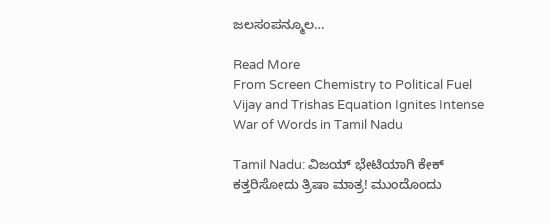ಜಲಸಂಪನ್ಮೂಲ…

Read More
From Screen Chemistry to Political Fuel Vijay and Trishas Equation Ignites Intense War of Words in Tamil Nadu

Tamil Nadu: ವಿಜಯ್ ಭೇಟಿಯಾಗಿ ಕೇಕ್ ಕತ್ತರಿಸೋದು ತ್ರಿಷಾ ಮಾತ್ರ! ಮುಂದೊಂದು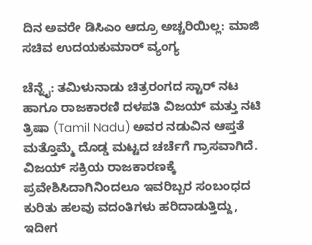ದಿನ ಅವರೇ ಡಿಸಿಎಂ ಆದ್ರೂ ಅಚ್ಚರಿಯಿಲ್ಲ: ಮಾಜಿ ಸಚಿವ ಉದಯಕುಮಾರ್ ವ್ಯಂಗ್ಯ

ಚೆನ್ನೈ: ತಮಿಳುನಾಡು ಚಿತ್ರರಂಗದ ಸ್ಟಾರ್ ನಟ ಹಾಗೂ ರಾಜಕಾರಣಿ ದಳಪತಿ ವಿಜಯ್ ಮತ್ತು ನಟಿ ತ್ರಿಷಾ (Tamil Nadu) ಅವರ ನಡುವಿನ ಆಪ್ತತೆ ಮತ್ತೊಮ್ಮೆ ದೊಡ್ಡ ಮಟ್ಟದ ಚರ್ಚೆಗೆ ಗ್ರಾಸವಾಗಿದೆ. ವಿಜಯ್ ಸಕ್ರಿಯ ರಾಜಕಾರಣಕ್ಕೆ ಪ್ರವೇಶಿಸಿದಾಗಿನಿಂದಲೂ ಇವರಿಬ್ಬರ ಸಂಬಂಧದ ಕುರಿತು ಹಲವು ವದಂತಿಗಳು ಹರಿದಾಡುತ್ತಿದ್ದು, ಇದೀಗ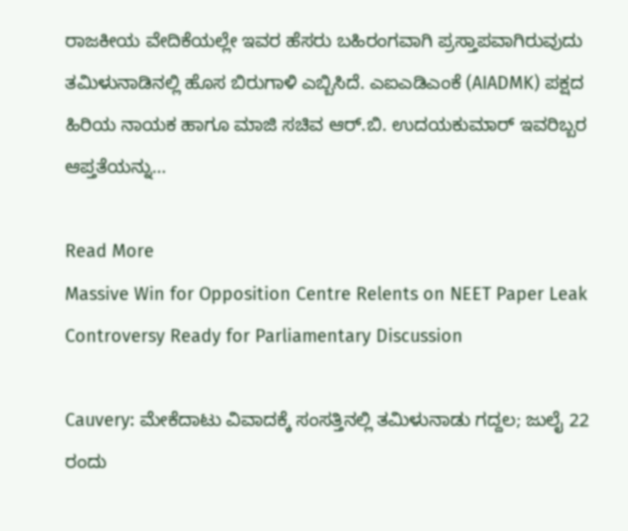ರಾಜಕೀಯ ವೇದಿಕೆಯಲ್ಲೇ ಇವರ ಹೆಸರು ಬಹಿರಂಗವಾಗಿ ಪ್ರಸ್ತಾಪವಾಗಿರುವುದು ತಮಿಳುನಾಡಿನಲ್ಲಿ ಹೊಸ ಬಿರುಗಾಳಿ ಎಬ್ಬಿಸಿದೆ. ಎಐಎಡಿಎಂಕೆ (AIADMK) ಪಕ್ಷದ ಹಿರಿಯ ನಾಯಕ ಹಾಗೂ ಮಾಜಿ ಸಚಿವ ಆರ್.ಬಿ. ಉದಯಕುಮಾರ್ ಇವರಿಬ್ಬರ ಆಪ್ತತೆಯನ್ನು…

Read More
Massive Win for Opposition Centre Relents on NEET Paper Leak Controversy Ready for Parliamentary Discussion

Cauvery: ಮೇಕೆದಾಟು ವಿವಾದಕ್ಕೆ ಸಂಸತ್ತಿನಲ್ಲಿ ತಮಿಳುನಾಡು ಗದ್ದಲ; ಜುಲೈ 22 ರಂದು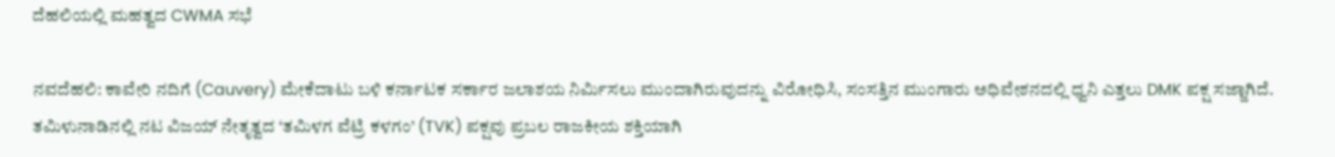ದೆಹಲಿಯಲ್ಲಿ ಮಹತ್ವದ CWMA ಸಭೆ

ನವದೆಹಲಿ: ಕಾವೇರಿ ನದಿಗೆ (Cauvery) ಮೇಕೆದಾಟು ಬಳಿ ಕರ್ನಾಟಕ ಸರ್ಕಾರ ಜಲಾಶಯ ನಿರ್ಮಿಸಲು ಮುಂದಾಗಿರುವುದನ್ನು ವಿರೋಧಿಸಿ, ಸಂಸತ್ತಿನ ಮುಂಗಾರು ಅಧಿವೇಶನದಲ್ಲಿ ಧ್ವನಿ ಎತ್ತಲು DMK ಪಕ್ಷ ಸಜ್ಜಾಗಿದೆ. ತಮಿಳುನಾಡಿನಲ್ಲಿ ನಟ ವಿಜಯ್ ನೇತೃತ್ವದ ‘ತಮಿಳಗ ವೆಟ್ರಿ ಕಳಗಂ’ (TVK) ಪಕ್ಷವು ಪ್ರಬಲ ರಾಜಕೀಯ ಶಕ್ತಿಯಾಗಿ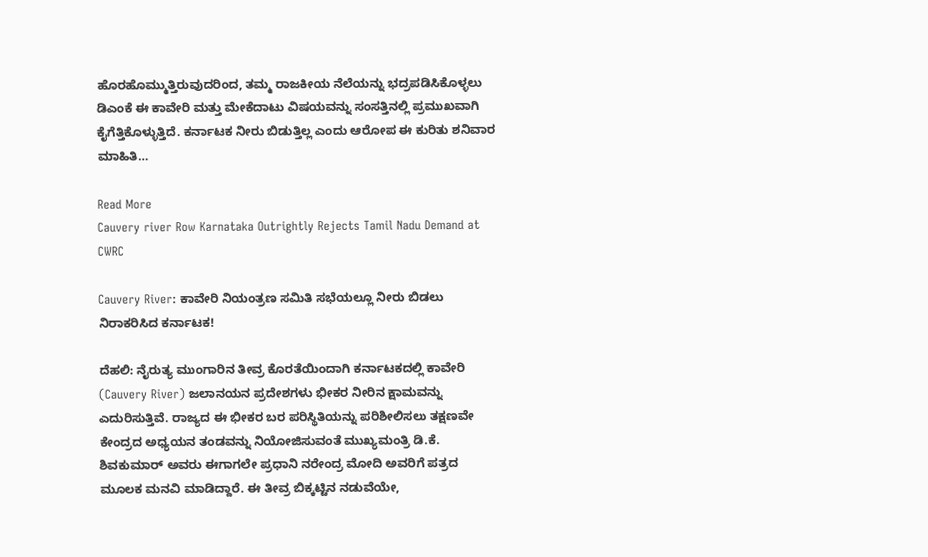ಹೊರಹೊಮ್ಮುತ್ತಿರುವುದರಿಂದ, ತಮ್ಮ ರಾಜಕೀಯ ನೆಲೆಯನ್ನು ಭದ್ರಪಡಿಸಿಕೊಳ್ಳಲು ಡಿಎಂಕೆ ಈ ಕಾವೇರಿ ಮತ್ತು ಮೇಕೆದಾಟು ವಿಷಯವನ್ನು ಸಂಸತ್ತಿನಲ್ಲಿ ಪ್ರಮುಖವಾಗಿ ಕೈಗೆತ್ತಿಕೊಳ್ಳುತ್ತಿದೆ. ಕರ್ನಾಟಕ ನೀರು ಬಿಡುತ್ತಿಲ್ಲ ಎಂದು ಆರೋಪ ಈ ಕುರಿತು ಶನಿವಾರ ಮಾಹಿತಿ…

Read More
Cauvery river Row Karnataka Outrightly Rejects Tamil Nadu Demand at CWRC

Cauvery River: ಕಾವೇರಿ ನಿಯಂತ್ರಣ ಸಮಿತಿ ಸಭೆಯಲ್ಲೂ ನೀರು ಬಿಡಲು ನಿರಾಕರಿಸಿದ ಕರ್ನಾಟಕ!

ದೆಹಲಿ: ನೈರುತ್ಯ ಮುಂಗಾರಿನ ತೀವ್ರ ಕೊರತೆಯಿಂದಾಗಿ ಕರ್ನಾಟಕದಲ್ಲಿ ಕಾವೇರಿ (Cauvery River) ಜಲಾನಯನ ಪ್ರದೇಶಗಳು ಭೀಕರ ನೀರಿನ ಕ್ಷಾಮವನ್ನು ಎದುರಿಸುತ್ತಿವೆ. ರಾಜ್ಯದ ಈ ಭೀಕರ ಬರ ಪರಿಸ್ಥಿತಿಯನ್ನು ಪರಿಶೀಲಿಸಲು ತಕ್ಷಣವೇ ಕೇಂದ್ರದ ಅಧ್ಯಯನ ತಂಡವನ್ನು ನಿಯೋಜಿಸುವಂತೆ ಮುಖ್ಯಮಂತ್ರಿ ಡಿ.ಕೆ. ಶಿವಕುಮಾರ್ ಅವರು ಈಗಾಗಲೇ ಪ್ರಧಾನಿ ನರೇಂದ್ರ ಮೋದಿ ಅವರಿಗೆ ಪತ್ರದ ಮೂಲಕ ಮನವಿ ಮಾಡಿದ್ದಾರೆ. ಈ ತೀವ್ರ ಬಿಕ್ಕಟ್ಟಿನ ನಡುವೆಯೇ,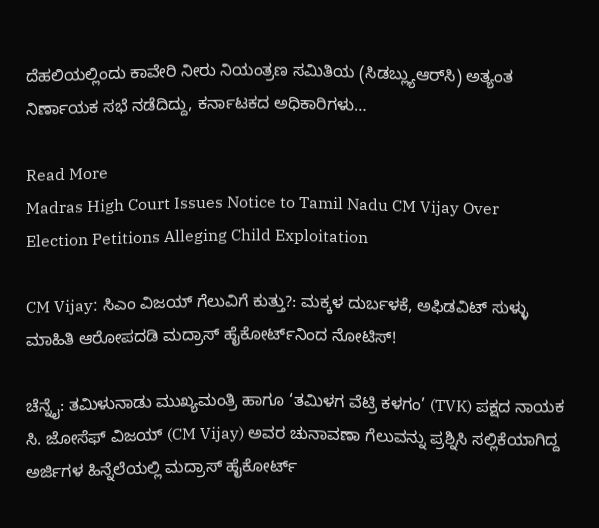ದೆಹಲಿಯಲ್ಲಿಂದು ಕಾವೇರಿ ನೀರು ನಿಯಂತ್ರಣ ಸಮಿತಿಯ (ಸಿಡಬ್ಲ್ಯುಆರ್‌ಸಿ) ಅತ್ಯಂತ ನಿರ್ಣಾಯಕ ಸಭೆ ನಡೆದಿದ್ದು, ಕರ್ನಾಟಕದ ಅಧಿಕಾರಿಗಳು…

Read More
Madras High Court Issues Notice to Tamil Nadu CM Vijay Over Election Petitions Alleging Child Exploitation

CM Vijay: ಸಿಎಂ ವಿಜಯ್ ಗೆಲುವಿಗೆ ಕುತ್ತು?: ಮಕ್ಕಳ ದುರ್ಬಳಕೆ, ಅಫಿಡವಿಟ್ ಸುಳ್ಳು ಮಾಹಿತಿ ಆರೋಪದಡಿ ಮದ್ರಾಸ್ ಹೈಕೋರ್ಟ್‌ನಿಂದ ನೋಟಿಸ್!

ಚೆನ್ನೈ: ತಮಿಳುನಾಡು ಮುಖ್ಯಮಂತ್ರಿ ಹಾಗೂ ‘ತಮಿಳಗ ವೆಟ್ರಿ ಕಳಗಂ’ (TVK) ಪಕ್ಷದ ನಾಯಕ ಸಿ. ಜೋಸೆಫ್ ವಿಜಯ್ (CM Vijay) ಅವರ ಚುನಾವಣಾ ಗೆಲುವನ್ನು ಪ್ರಶ್ನಿಸಿ ಸಲ್ಲಿಕೆಯಾಗಿದ್ದ ಅರ್ಜಿಗಳ ಹಿನ್ನೆಲೆಯಲ್ಲಿ ಮದ್ರಾಸ್ ಹೈಕೋರ್ಟ್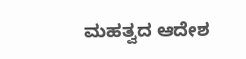ಮಹತ್ವದ ಆದೇಶ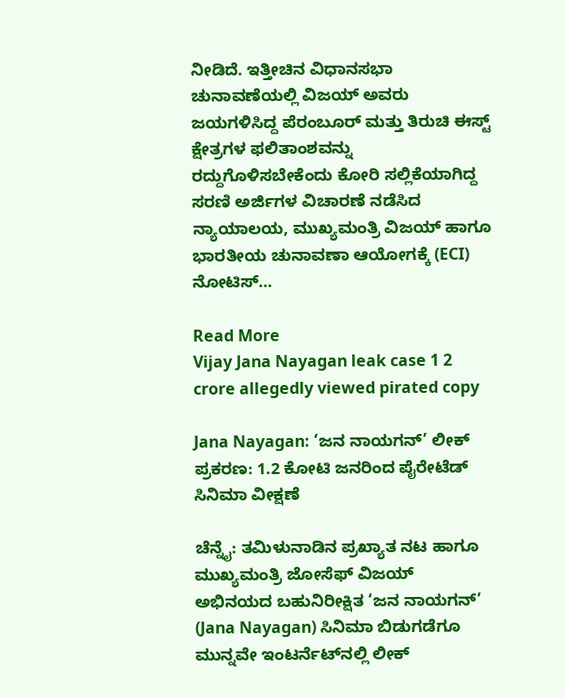ನೀಡಿದೆ. ಇತ್ತೀಚಿನ ವಿಧಾನಸಭಾ ಚುನಾವಣೆಯಲ್ಲಿ ವಿಜಯ್ ಅವರು ಜಯಗಳಿಸಿದ್ದ ಪೆರಂಬೂರ್ ಮತ್ತು ತಿರುಚಿ ಈಸ್ಟ್ ಕ್ಷೇತ್ರಗಳ ಫಲಿತಾಂಶವನ್ನು ರದ್ದುಗೊಳಿಸಬೇಕೆಂದು ಕೋರಿ ಸಲ್ಲಿಕೆಯಾಗಿದ್ದ ಸರಣಿ ಅರ್ಜಿಗಳ ವಿಚಾರಣೆ ನಡೆಸಿದ ನ್ಯಾಯಾಲಯ, ಮುಖ್ಯಮಂತ್ರಿ ವಿಜಯ್ ಹಾಗೂ ಭಾರತೀಯ ಚುನಾವಣಾ ಆಯೋಗಕ್ಕೆ (ECI) ನೋಟಿಸ್…

Read More
Vijay Jana Nayagan leak case 1 2 crore allegedly viewed pirated copy

Jana Nayagan: ‘ಜನ ನಾಯಗನ್’ ಲೀಕ್ ಪ್ರಕರಣ: 1.2 ಕೋಟಿ ಜನರಿಂದ ಪೈರೇಟೆಡ್ ಸಿನಿಮಾ ವೀಕ್ಷಣೆ

ಚೆನ್ನೈ: ತಮಿಳುನಾಡಿನ ಪ್ರಖ್ಯಾತ ನಟ ಹಾಗೂ ಮುಖ್ಯಮಂತ್ರಿ ಜೋಸೆಫ್ ವಿಜಯ್ ಅಭಿನಯದ ಬಹುನಿರೀಕ್ಷಿತ ‘ಜನ ನಾಯಗನ್’ (Jana Nayagan) ಸಿನಿಮಾ ಬಿಡುಗಡೆಗೂ ಮುನ್ನವೇ ಇಂಟರ್ನೆಟ್‌ನಲ್ಲಿ ಲೀಕ್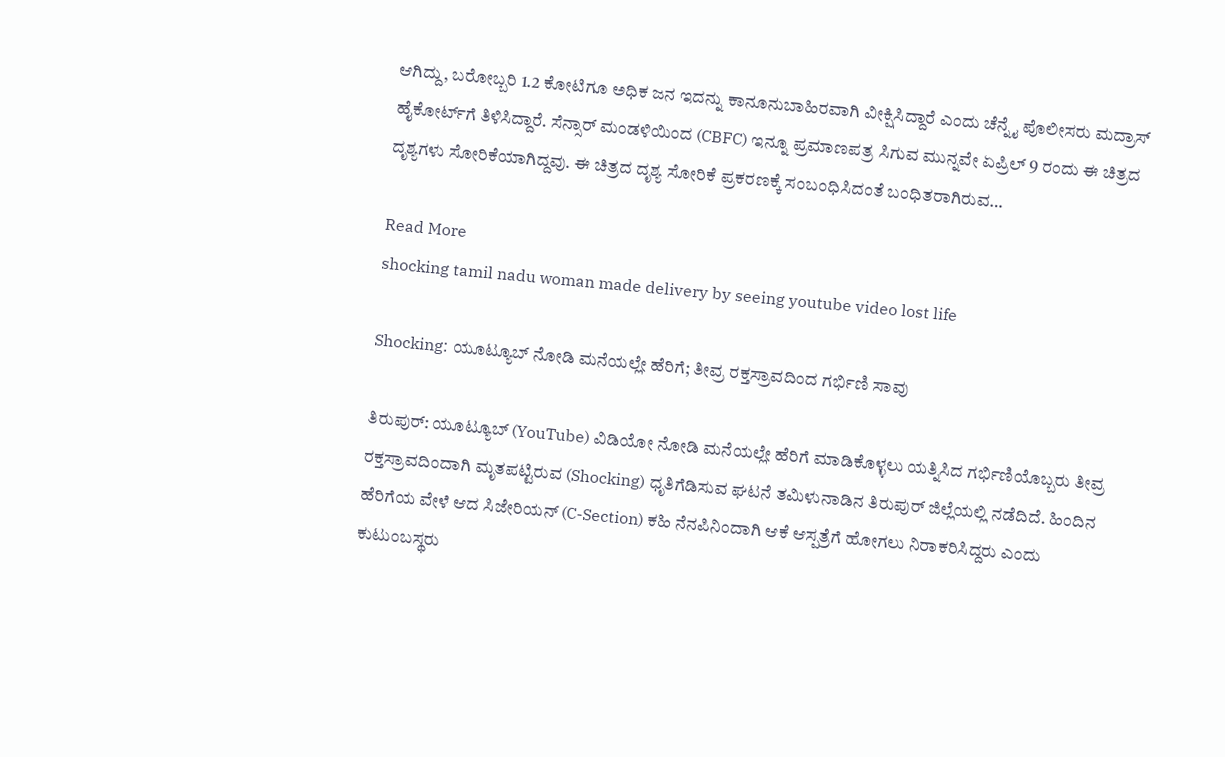ಆಗಿದ್ದು, ಬರೋಬ್ಬರಿ 1.2 ಕೋಟಿಗೂ ಅಧಿಕ ಜನ ಇದನ್ನು ಕಾನೂನುಬಾಹಿರವಾಗಿ ವೀಕ್ಷಿಸಿದ್ದಾರೆ ಎಂದು ಚೆನ್ನೈ ಪೊಲೀಸರು ಮದ್ರಾಸ್ ಹೈಕೋರ್ಟ್‌ಗೆ ತಿಳಿಸಿದ್ದಾರೆ. ಸೆನ್ಸಾರ್ ಮಂಡಳಿಯಿಂದ (CBFC) ಇನ್ನೂ ಪ್ರಮಾಣಪತ್ರ ಸಿಗುವ ಮುನ್ನವೇ ಏಪ್ರಿಲ್ 9 ರಂದು ಈ ಚಿತ್ರದ ದೃಶ್ಯಗಳು ಸೋರಿಕೆಯಾಗಿದ್ದವು. ಈ ಚಿತ್ರದ ದೃಶ್ಯ ಸೋರಿಕೆ ಪ್ರಕರಣಕ್ಕೆ ಸಂಬಂಧಿಸಿದಂತೆ ಬಂಧಿತರಾಗಿರುವ…

Read More
shocking tamil nadu woman made delivery by seeing youtube video lost life

Shocking: ಯೂಟ್ಯೂಬ್ ನೋಡಿ ಮನೆಯಲ್ಲೇ ಹೆರಿಗೆ; ತೀವ್ರ ರಕ್ತಸ್ರಾವದಿಂದ ಗರ್ಭಿಣಿ ಸಾವು

ತಿರುಪುರ್: ಯೂಟ್ಯೂಬ್ (YouTube) ವಿಡಿಯೋ ನೋಡಿ ಮನೆಯಲ್ಲೇ ಹೆರಿಗೆ ಮಾಡಿಕೊಳ್ಳಲು ಯತ್ನಿಸಿದ ಗರ್ಭಿಣಿಯೊಬ್ಬರು ತೀವ್ರ ರಕ್ತಸ್ರಾವದಿಂದಾಗಿ ಮೃತಪಟ್ಟಿರುವ (Shocking) ಧೃತಿಗೆಡಿಸುವ ಘಟನೆ ತಮಿಳುನಾಡಿನ ತಿರುಪುರ್ ಜಿಲ್ಲೆಯಲ್ಲಿ ನಡೆದಿದೆ. ಹಿಂದಿನ ಹೆರಿಗೆಯ ವೇಳೆ ಆದ ಸಿಜೇರಿಯನ್ (C-Section) ಕಹಿ ನೆನಪಿನಿಂದಾಗಿ ಆಕೆ ಆಸ್ಪತ್ರೆಗೆ ಹೋಗಲು ನಿರಾಕರಿಸಿದ್ದರು ಎಂದು ಕುಟುಂಬಸ್ಥರು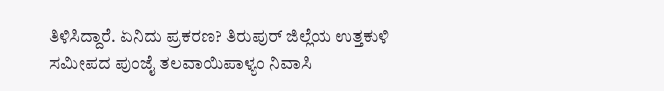ತಿಳಿಸಿದ್ದಾರೆ. ಏನಿದು ಪ್ರಕರಣ? ತಿರುಪುರ್ ಜಿಲ್ಲೆಯ ಉತ್ತಕುಳಿ ಸಮೀಪದ ಪುಂಜೈ ತಲವಾಯಿಪಾಳ್ಯಂ ನಿವಾಸಿ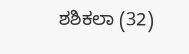ಶಶಿಕಲಾ (32)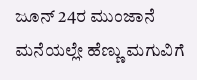ಜೂನ್ 24ರ ಮುಂಜಾನೆ ಮನೆಯಲ್ಲೇ ಹೆಣ್ಣು ಮಗುವಿಗೆ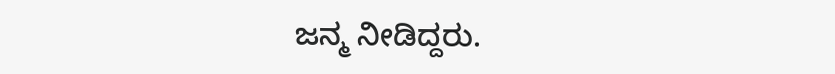ಜನ್ಮ ನೀಡಿದ್ದರು.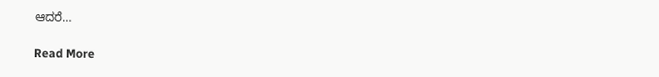ಆದರೆ…

Read More